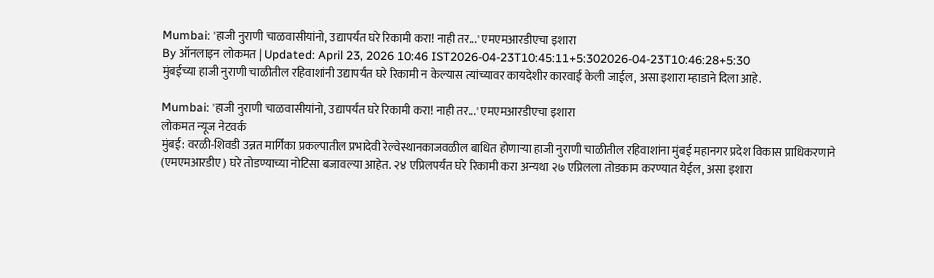Mumbai: 'हाजी नुराणी चाळवासीयांनो, उद्यापर्यंत घरे रिकामी करा! नाही तर...' एमएमआरडीएचा इशारा
By ऑनलाइन लोकमत | Updated: April 23, 2026 10:46 IST2026-04-23T10:45:11+5:302026-04-23T10:46:28+5:30
मुंबईच्या हाजी नुराणी चाळीतील रहिवाशांनी उद्यापर्यंत घरे रिकामी न केल्यास त्यांच्यावर कायदेशीर कारवाई केली जाईल, असा इशारा म्हाडाने दिला आहे.

Mumbai: 'हाजी नुराणी चाळवासीयांनो, उद्यापर्यंत घरे रिकामी करा! नाही तर...' एमएमआरडीएचा इशारा
लोकमत न्यूज नेटवर्क
मुंबई: वरळी-शिवडी उन्नत मार्गिका प्रकल्पातील प्रभादेवी रेल्वेस्थानकाजवळील बाधित होणाऱ्या हाजी नुराणी चाळीतील रहिवाशांना मुंबई महानगर प्रदेश विकास प्राधिकरणाने (एमएमआरडीए) घरे तोडण्याच्या नोटिसा बजावल्या आहेत. २४ एप्रिलपर्यंत घरे रिकामी करा अन्यथा २७ एप्रिलला तोडकाम करण्यात येईल, असा इशारा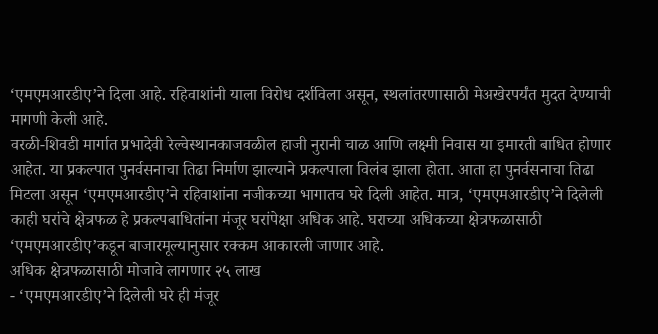‘एमएमआरडीए’ने दिला आहे. रहिवाशांनी याला विरोध दर्शविला असून, स्थलांतरणासाठी मेअखेरपर्यंत मुदत देण्याची मागणी केली आहे.
वरळी-शिवडी मार्गात प्रभादेवी रेल्वेस्थानकाजवळील हाजी नुरानी चाळ आणि लक्ष्मी निवास या इमारती बाधित होणार आहेत. या प्रकल्पात पुनर्वसनाचा तिढा निर्माण झाल्याने प्रकल्पाला विलंब झाला होता. आता हा पुनर्वसनाचा तिढा मिटला असून ‘एमएमआरडीए’ने रहिवाशांना नजीकच्या भागातच घरे दिली आहेत. मात्र, ‘एमएमआरडीए’ने दिलेली काही घरांचे क्षेत्रफळ हे प्रकल्पबाधितांना मंजूर घरांपेक्षा अधिक आहे. घराच्या अधिकच्या क्षेत्रफळासाठी ‘एमएमआरडीए’कडून बाजारमूल्यानुसार रक्कम आकारली जाणार आहे.
अधिक क्षेत्रफळासाठी मोजावे लागणार २५ लाख
- ‘एमएमआरडीए’ने दिलेली घरे ही मंजूर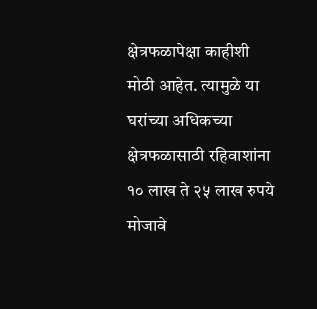क्षेत्रफळापेक्षा काहीशी मोठी आहेत. त्यामुळे या घरांच्या अधिकच्या क्षेत्रफळासाठी रहिवाशांना १० लाख ते २५ लाख रुपये मोजावे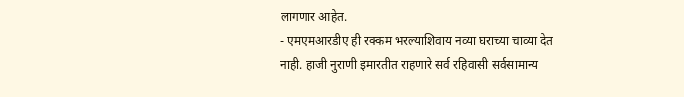लागणार आहेत.
- एमएमआरडीए ही रक्कम भरल्याशिवाय नव्या घराच्या चाव्या देत नाही. हाजी नुराणी इमारतीत राहणारे सर्व रहिवासी सर्वसामान्य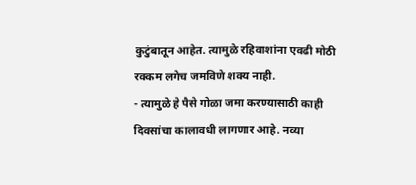कुटुंबातून आहेत. त्यामुळे रहिवाशांना एवढी मोठी रक्कम लगेच जमविणे शक्य नाही.
- त्यामुळे हे पैसे गोळा जमा करण्यासाठी काही दिवसांचा कालावधी लागणार आहे. नव्या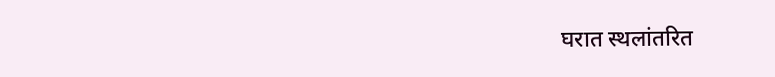घरात स्थलांतरित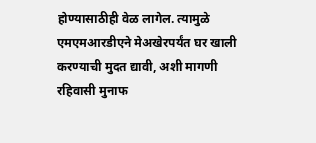होण्यासाठीही वेळ लागेल. त्यामुळे एमएमआरडीएने मेअखेरपर्यंत घर खाली करण्याची मुदत द्यावी, अशी मागणी रहिवासी मुनाफ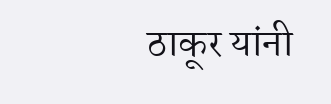ठाकूर यांनी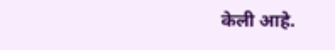केली आहे.